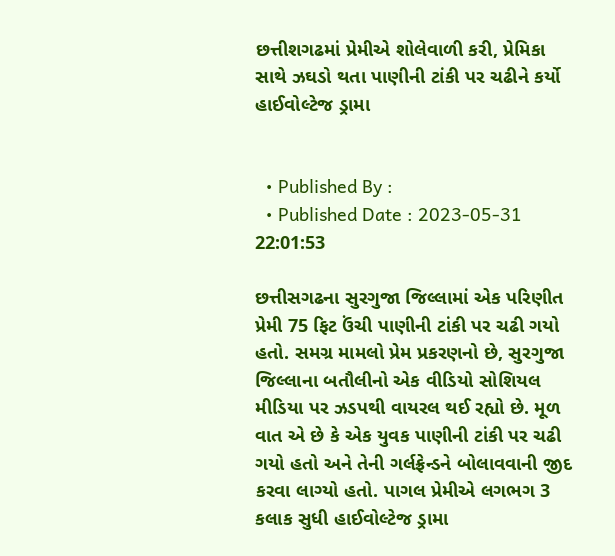છત્તીશગઢમાં પ્રેમીએ શોલેવાળી કરી, પ્રેમિકા સાથે ઝઘડો થતા પાણીની ટાંકી પર ચઢીને કર્યો હાઈવોલ્ટેજ ડ્રામા


  • Published By :
  • Published Date : 2023-05-31 22:01:53

છત્તીસગઢના સુરગુજા જિલ્લામાં એક પરિણીત પ્રેમી 75 ફિટ ઉંચી પાણીની ટાંકી પર ચઢી ગયો હતો. સમગ્ર મામલો પ્રેમ પ્રકરણનો છે, સુરગુજા જિલ્લાના બતૌલીનો એક વીડિયો સોશિયલ મીડિયા પર ઝડપથી વાયરલ થઈ રહ્યો છે. મૂળ વાત એ છે કે એક યુવક પાણીની ટાંકી પર ચઢી ગયો હતો અને તેની ગર્લફ્રેન્ડને બોલાવવાની જીદ કરવા લાગ્યો હતો. પાગલ પ્રેમીએ લગભગ 3 કલાક સુધી હાઈવોલ્ટેજ ડ્રામા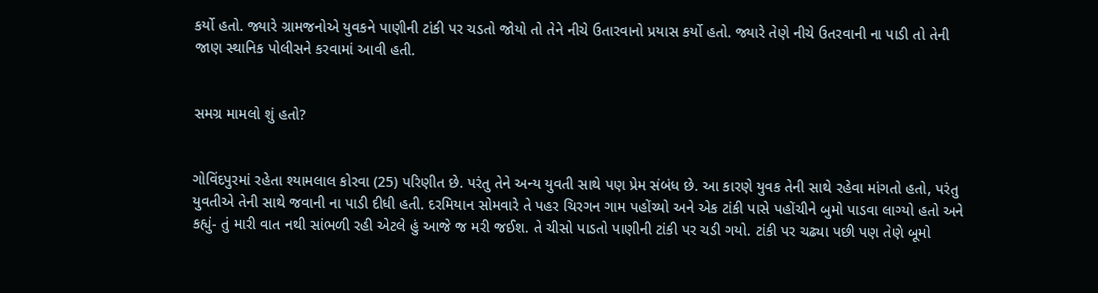કર્યો હતો. જ્યારે ગ્રામજનોએ યુવકને પાણીની ટાંકી પર ચડતો જોયો તો તેને નીચે ઉતારવાનો પ્રયાસ કર્યો હતો. જ્યારે તેણે નીચે ઉતરવાની ના પાડી તો તેની જાણ સ્થાનિક પોલીસને કરવામાં આવી હતી.


સમગ્ર મામલો શું હતો?


ગોવિંદપુરમાં રહેતા શ્યામલાલ કોરવા (25) પરિણીત છે. પરંતુ તેને અન્ય યુવતી સાથે પણ પ્રેમ સંબંધ છે. આ કારણે યુવક તેની સાથે રહેવા માંગતો હતો, પરંતુ યુવતીએ તેની સાથે જવાની ના પાડી દીધી હતી. દરમિયાન સોમવારે તે પહર ચિરગન ગામ પહોંચ્યો અને એક ટાંકી પાસે પહોંચીને બુમો પાડવા લાગ્યો હતો અને કહ્યું- તું મારી વાત નથી સાંભળી રહી એટલે હું આજે જ મરી જઈશ. તે ચીસો પાડતો પાણીની ટાંકી પર ચડી ગયો. ટાંકી પર ચઢ્યા પછી પણ તેણે બૂમો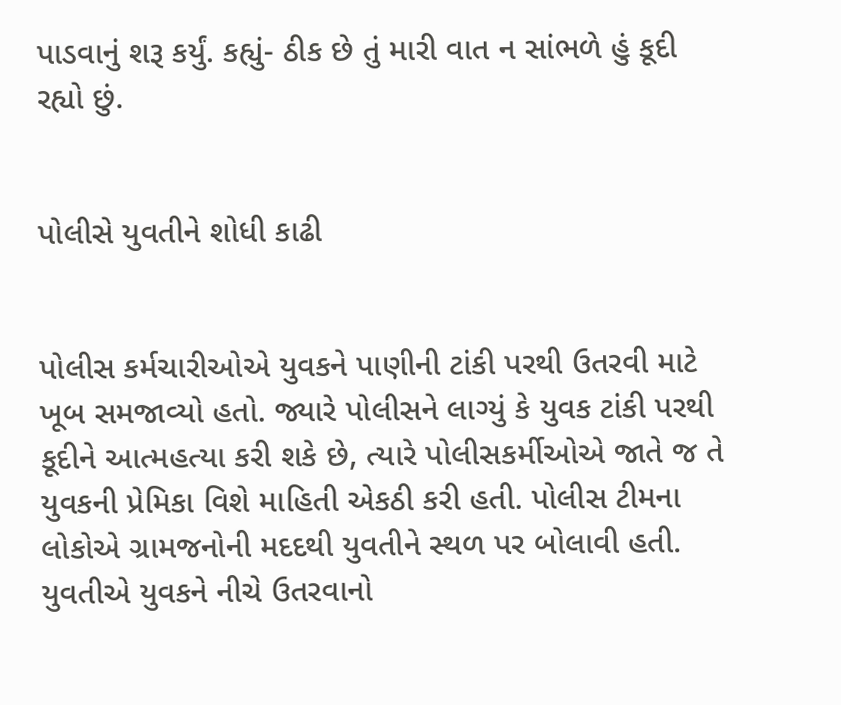પાડવાનું શરૂ કર્યું. કહ્યું- ઠીક છે તું મારી વાત ન સાંભળે હું કૂદી રહ્યો છું.


પોલીસે યુવતીને શોધી કાઢી


પોલીસ કર્મચારીઓએ યુવકને પાણીની ટાંકી પરથી ઉતરવી માટે ખૂબ સમજાવ્યો હતો. જ્યારે પોલીસને લાગ્યું કે યુવક ટાંકી પરથી કૂદીને આત્મહત્યા કરી શકે છે, ત્યારે પોલીસકર્મીઓએ જાતે જ તે યુવકની પ્રેમિકા વિશે માહિતી એકઠી કરી હતી. પોલીસ ટીમના લોકોએ ગ્રામજનોની મદદથી યુવતીને સ્થળ પર બોલાવી હતી. યુવતીએ યુવકને નીચે ઉતરવાનો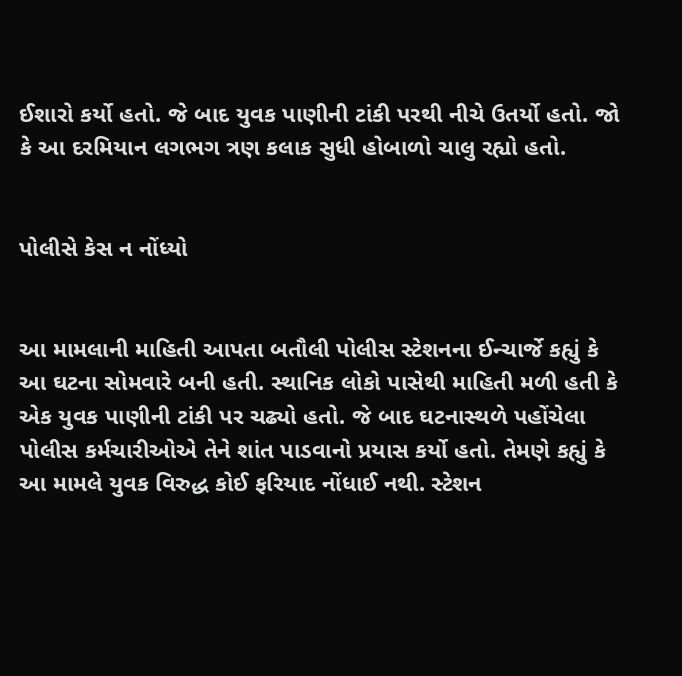ઈશારો કર્યો હતો. જે બાદ યુવક પાણીની ટાંકી પરથી નીચે ઉતર્યો હતો. જો કે આ દરમિયાન લગભગ ત્રણ કલાક સુધી હોબાળો ચાલુ રહ્યો હતો.


પોલીસે કેસ ન નોંધ્યો


આ મામલાની માહિતી આપતા બતૌલી પોલીસ સ્ટેશનના ઈન્ચાર્જે કહ્યું કે આ ઘટના સોમવારે બની હતી. સ્થાનિક લોકો પાસેથી માહિતી મળી હતી કે એક યુવક પાણીની ટાંકી પર ચઢ્યો હતો. જે બાદ ઘટનાસ્થળે પહોંચેલા પોલીસ કર્મચારીઓએ તેને શાંત પાડવાનો પ્રયાસ કર્યો હતો. તેમણે કહ્યું કે આ મામલે યુવક વિરુદ્ધ કોઈ ફરિયાદ નોંધાઈ નથી. સ્ટેશન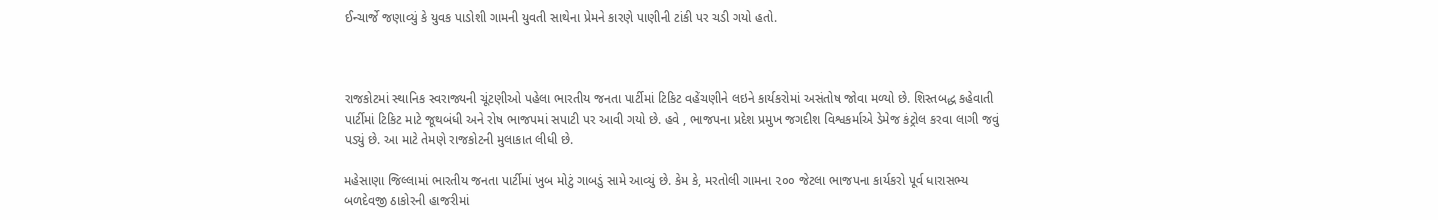ઈન્ચાર્જે જણાવ્યું કે યુવક પાડોશી ગામની યુવતી સાથેના પ્રેમને કારણે પાણીની ટાંકી પર ચડી ગયો હતો.



રાજકોટમાં સ્થાનિક સ્વરાજ્યની ચૂંટણીઓ પહેલા ભારતીય જનતા પાર્ટીમાં ટિકિટ વહેંચણીને લઇને કાર્યકરોમાં અસંતોષ જોવા મળ્યો છે. શિસ્તબદ્ધ કહેવાતી પાર્ટીમાં ટિકિટ માટે જૂથબંધી અને રોષ ભાજપમાં સપાટી પર આવી ગયો છે. હવે , ભાજપના પ્રદેશ પ્રમુખ જગદીશ વિશ્વકર્માએ ડેમેજ કંટ્રોલ કરવા લાગી જવું પડ્યું છે. આ માટે તેમણે રાજકોટની મુલાકાત લીધી છે.

મહેસાણા જિલ્લામાં ભારતીય જનતા પાર્ટીમાં ખુબ મોટું ગાબડું સામે આવ્યું છે. કેમ કે, મરતોલી ગામના ૨૦૦ જેટલા ભાજપના કાર્યકરો પૂર્વ ધારાસભ્ય બળદેવજી ઠાકોરની હાજરીમાં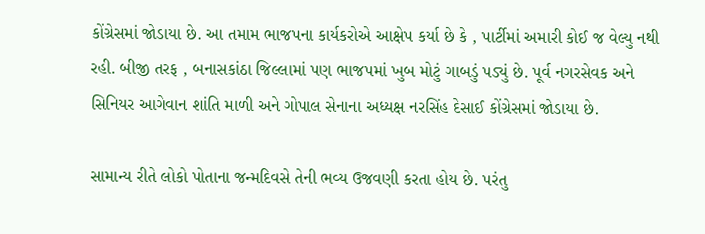કોંગ્રેસમાં જોડાયા છે. આ તમામ ભાજપના કાર્યકરોએ આક્ષેપ કર્યા છે કે , પાર્ટીમાં અમારી કોઈ જ વેલ્યુ નથી રહી. બીજી તરફ , બનાસકાંઠા જિલ્લામાં પણ ભાજપમાં ખુબ મોટું ગાબડું પડ્યું છે. પૂર્વ નગરસેવક અને સિનિયર આગેવાન શાંતિ માળી અને ગોપાલ સેનાના અધ્યક્ષ નરસિંહ દેસાઈ કોંગ્રેસમાં જોડાયા છે.

સામાન્ય રીતે લોકો પોતાના જન્મદિવસે તેની ભવ્ય ઉજવણી કરતા હોય છે. પરંતુ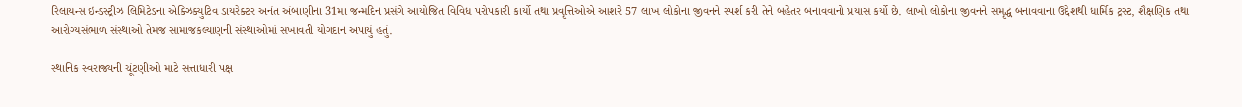રિલાયન્સ ઇન્ડસ્ટ્રીઝ લિમિટેડના એક્ઝિક્યુટિવ ડાયરેક્ટર અનંત અંબાણીના 31મા જન્મદિન પ્રસંગે આયોજિત વિવિધ પરોપકારી કાર્યો તથા પ્રવૃત્તિઓએ આશરે 57 લાખ લોકોના જીવનને સ્પર્શ કરી તેને બહેતર બનાવવાનો પ્રયાસ કર્યો છે. લાખો લોકોના જીવનને સમૃદ્ધ બનાવવાના ઉદ્દેશથી ધાર્મિક ટ્રસ્ટ, શૈક્ષણિક તથા આરોગ્યસંભાળ સંસ્થાઓ તેમજ સામાજકલ્યાણની સંસ્થાઓમાં સખાવતી યોગદાન અપાયું હતું.

સ્થાનિક સ્વરાજ્યની ચૂંટણીઓ માટે સત્તાધારી પક્ષ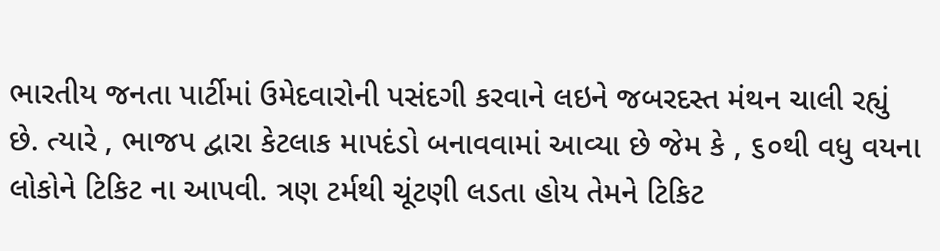ભારતીય જનતા પાર્ટીમાં ઉમેદવારોની પસંદગી કરવાને લઇને જબરદસ્ત મંથન ચાલી રહ્યું છે. ત્યારે , ભાજપ દ્વારા કેટલાક માપદંડો બનાવવામાં આવ્યા છે જેમ કે , ૬૦થી વધુ વયના લોકોને ટિકિટ ના આપવી. ત્રણ ટર્મથી ચૂંટણી લડતા હોય તેમને ટિકિટ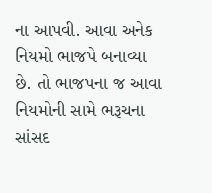ના આપવી. આવા અનેક નિયમો ભાજપે બનાવ્યા છે. તો ભાજપના જ આવા નિયમોની સામે ભરૂચના સાંસદ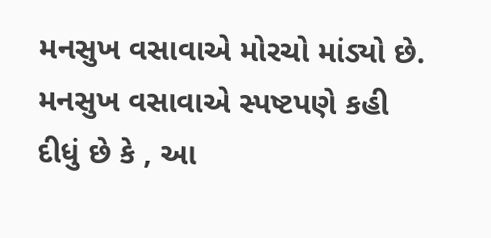મનસુખ વસાવાએ મોરચો માંડ્યો છે. મનસુખ વસાવાએ સ્પષ્ટપણે કહી દીધું છે કે , આ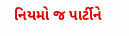નિયમો જ પાર્ટીને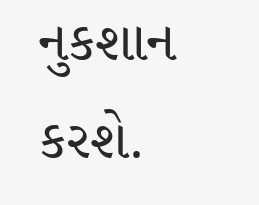નુકશાન કરશે.